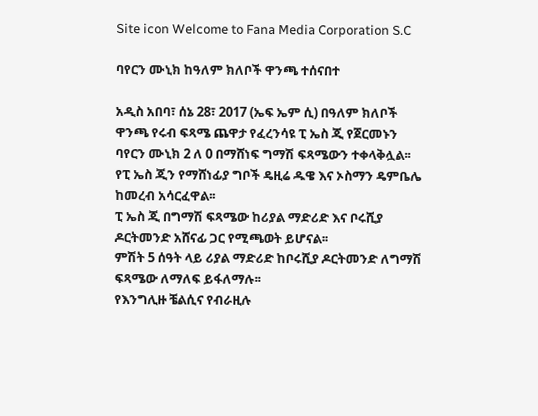Site icon Welcome to Fana Media Corporation S.C

ባየርን ሙኒክ ከዓለም ክለቦች ዋንጫ ተሰናበተ

አዲስ አበባ፣ ሰኔ 28፣ 2017 (ኤፍ ኤም ሲ) በዓለም ክለቦች ዋንጫ የሩብ ፍጻሜ ጨዋታ የፈረንሳዩ ፒ ኤስ ጂ የጀርመኑን ባየርን ሙኒክ 2 ለ 0 በማሸነፍ ግማሽ ፍጻሜውን ተቀላቅሏል፡፡
የፒ ኤስ ጂን የማሸነፊያ ግቦች ዴዚሬ ዱዌ እና ኦስማን ዴምቤሌ ከመረብ አሳርፈዋል፡፡
ፒ ኤስ ጂ በግማሽ ፍጻሜው ከሪያል ማድሪድ እና ቦሩሺያ ዶርትመንድ አሸናፊ ጋር የሚጫወት ይሆናል፡፡
ምሽት 5 ሰዓት ላይ ሪያል ማድሪድ ከቦሩሺያ ዶርትመንድ ለግማሽ ፍጻሜው ለማለፍ ይፋለማሉ፡፡
የእንግሊዙ ቼልሲና የብራዚሉ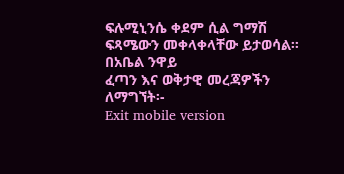ፍሉሚኒንሴ ቀደም ሲል ግማሽ ፍጻሜውን መቀላቀላቸው ይታወሳል፡፡
በአቤል ንዋይ
ፈጣን እና ወቅታዊ መረጃዎችን ለማግኘት፡-
Exit mobile version